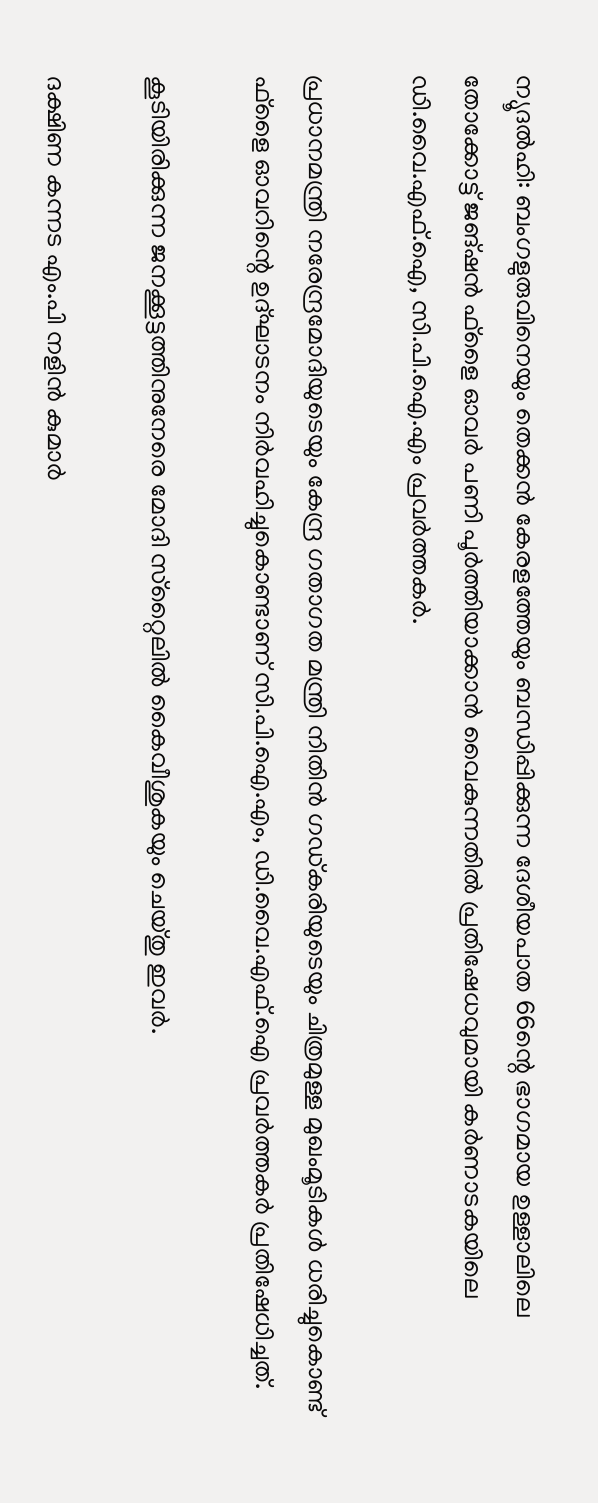ന്യൂദല്‍ഹി: ബംഗളുരുവിനെയും തെക്കന്‍ കേരളത്തേയും ബന്ധിപ്പിക്കുന്ന ദേശീയപാത 66ന്റെ ഭാഗമായ ഉള്ളാലിലെ തോക്കോട്ട് ജങ്ഷന്‍ ഫ്‌ളൈ ഓവര്‍ പണി പൂര്‍ത്തിയാക്കാന്‍ വൈകുന്നതില്‍ പ്രതിഷേധവുമായി കര്‍ണാടകയിലെ ഡി.വൈ.എഫ്.ഐ, സി.പി.ഐ.എം പ്രവര്‍ത്തകര്‍.

പ്രധാനമന്ത്രി നരേന്ദ്രമോദിയുടെയും കേന്ദ്ര ഗതാഗത മന്ത്രി നിതിന്‍ ഗഡ്കരിയുടെയും ചിത്രമുള്ള മുഖംമൂടികള്‍ ധരിച്ചുകൊണ്ട് ഫ്‌ളൈ ഓവറിന്റെ ഉദ്ഘാടനം നിര്‍വഹിച്ചുകൊണ്ടാണ് സി.പി.ഐ.എം, ഡി.വൈ.എഫ്.ഐ പ്രവര്‍ത്തകര്‍ പ്രതിഷേധിച്ചത്.

കൂടിയിരിക്കുന്ന ജനക്കൂട്ടത്തിനുനേരെ മോദി സ്‌റ്റൈലില്‍ കൈവീശുകയും ചെയ്തു ഇവര്‍.

ദക്ഷിണ കന്നട എം.പി നളിന്‍ കുമാര്‍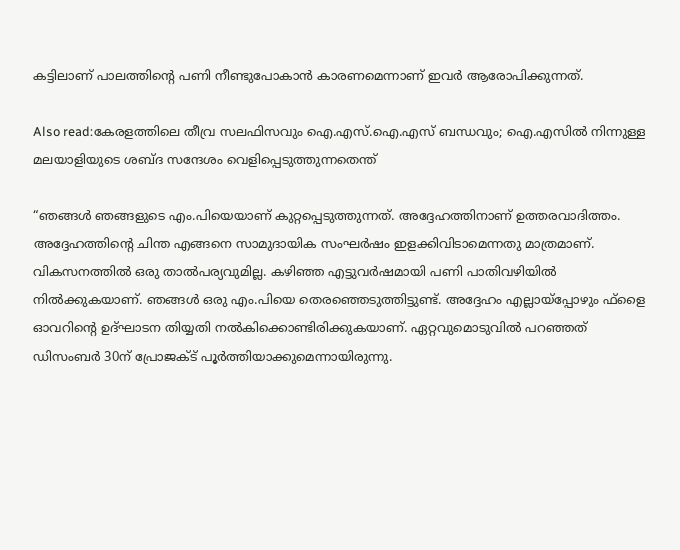കട്ടിലാണ് പാലത്തിന്റെ പണി നീണ്ടുപോകാന്‍ കാരണമെന്നാണ് ഇവര്‍ ആരോപിക്കുന്നത്.

Also read:കേരളത്തിലെ തീവ്ര സലഫിസവും ഐ.എസ്.ഐ.എസ് ബന്ധവും; ഐ.എസില്‍ നിന്നുള്ള മലയാളിയുടെ ശബ്ദ സന്ദേശം വെളിപ്പെടുത്തുന്നതെന്ത്

“ഞങ്ങള്‍ ഞങ്ങളുടെ എം.പിയെയാണ് കുറ്റപ്പെടുത്തുന്നത്. അദ്ദേഹത്തിനാണ് ഉത്തരവാദിത്തം. അദ്ദേഹത്തിന്റെ ചിന്ത എങ്ങനെ സാമുദായിക സംഘര്‍ഷം ഇളക്കിവിടാമെന്നതു മാത്രമാണ്. വികസനത്തില്‍ ഒരു താല്‍പര്യവുമില്ല. കഴിഞ്ഞ എട്ടുവര്‍ഷമായി പണി പാതിവഴിയില്‍ നില്‍ക്കുകയാണ്. ഞങ്ങള്‍ ഒരു എം.പിയെ തെരഞ്ഞെടുത്തിട്ടുണ്ട്. അദ്ദേഹം എല്ലായ്‌പ്പോഴും ഫ്‌ളൈ ഓവറിന്റെ ഉദ്ഘാടന തിയ്യതി നല്‍കിക്കൊണ്ടിരിക്കുകയാണ്. ഏറ്റവുമൊടുവില്‍ പറഞ്ഞത് ഡിസംബര്‍ 30ന് പ്രോജക്ട് പൂര്‍ത്തിയാക്കുമെന്നായിരുന്നു.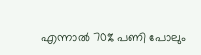എന്നാല്‍ 70% പണി പോലും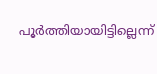പൂര്‍ത്തിയായിട്ടില്ലെന്ന്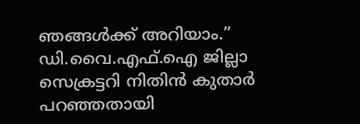ഞങ്ങള്‍ക്ക് അറിയാം.” ഡി.വൈ.എഫ്.ഐ ജില്ലാ സെക്രട്ടറി നിതിന്‍ കുതാര്‍ പറഞ്ഞതായി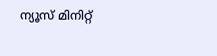ന്യൂസ് മിനിറ്റ്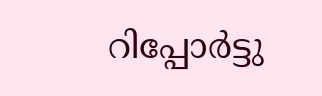റിപ്പോര്‍ട്ടു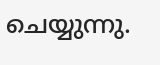ചെയ്യുന്നു.